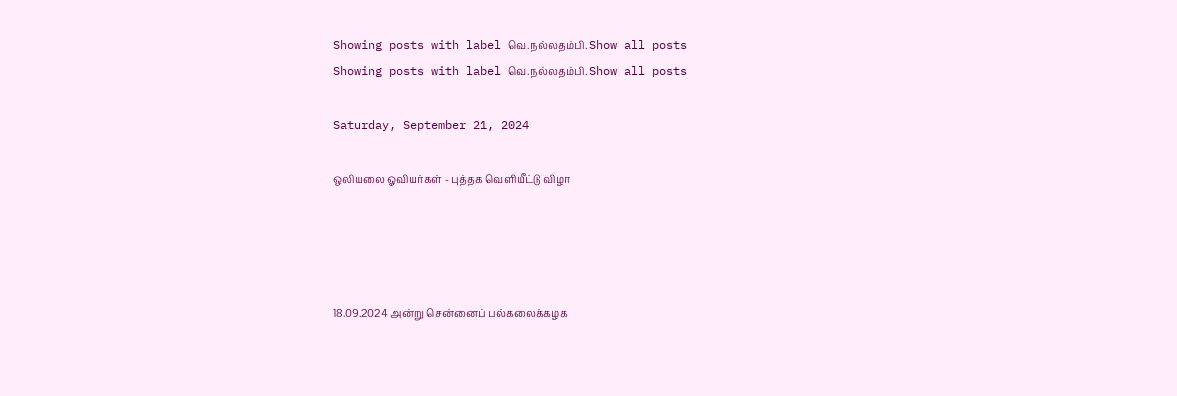Showing posts with label வெ.நல்லதம்பி. Show all posts
Showing posts with label வெ.நல்லதம்பி. Show all posts

Saturday, September 21, 2024

ஒலியலை ஓவியர்கள் - புத்தக வெளியீட்டு விழா




18.09.2024 அன்று சென்னைப் பல்கலைக்கழக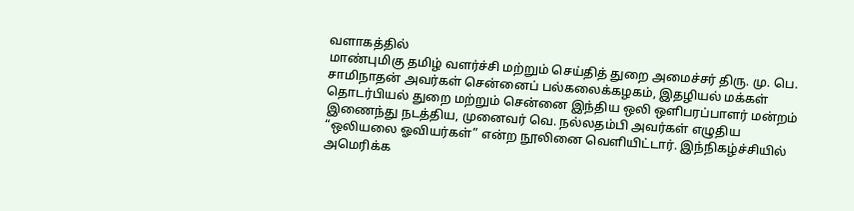வளாகத்தில்
மாண்புமிகு தமிழ் வளர்ச்சி மற்றும் செய்தித் துறை அமைச்சர் திரு. மு. பெ. சாமிநாதன் அவர்கள் சென்னைப் பல்கலைக்கழகம், இதழியல் மக்கள் தொடர்பியல் துறை மற்றும் சென்னை இந்திய ஒலி ஒளிபரப்பாளர் மன்றம் இணைந்து நடத்திய, முனைவர் வெ. நல்லதம்பி அவர்கள் எழுதிய “ஒலியலை ஓவியர்கள்” என்ற நூலினை வெளியிட்டார். இந்நிகழ்ச்சியில் அமெரிக்க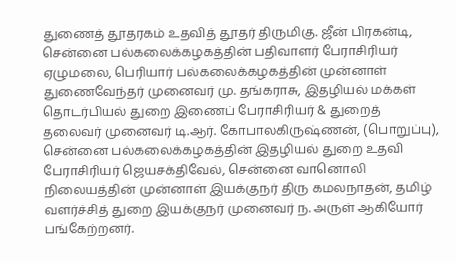துணைத் தூதரகம் உதவித் தூதர் திருமிகு. ஜீன் பிரகன்டி, சென்னை பல்கலைக்கழகத்தின் பதிவாளர் பேராசிரியர் ஏழுமலை, பெரியார் பல்கலைக்கழகத்தின் முன்னாள் துணைவேந்தர் முனைவர் மு. தங்கராசு, இதழியல் மக்கள் தொடர்பியல் துறை இணைப் பேராசிரியர் & துறைத் தலைவர் முனைவர் டி.ஆர். கோபாலகிருஷ்ணன், (பொறுப்பு), சென்னை பல்கலைக்கழகத்தின் இதழியல் துறை உதவி பேராசிரியர் ஜெயசக்திவேல், சென்னை வானொலி நிலையத்தின் முன்னாள் இயக்குநர் திரு கமலநாதன், தமிழ் வளர்ச்சித் துறை இயக்குநர் முனைவர் ந. அருள் ஆகியோர் பங்கேற்றனர்.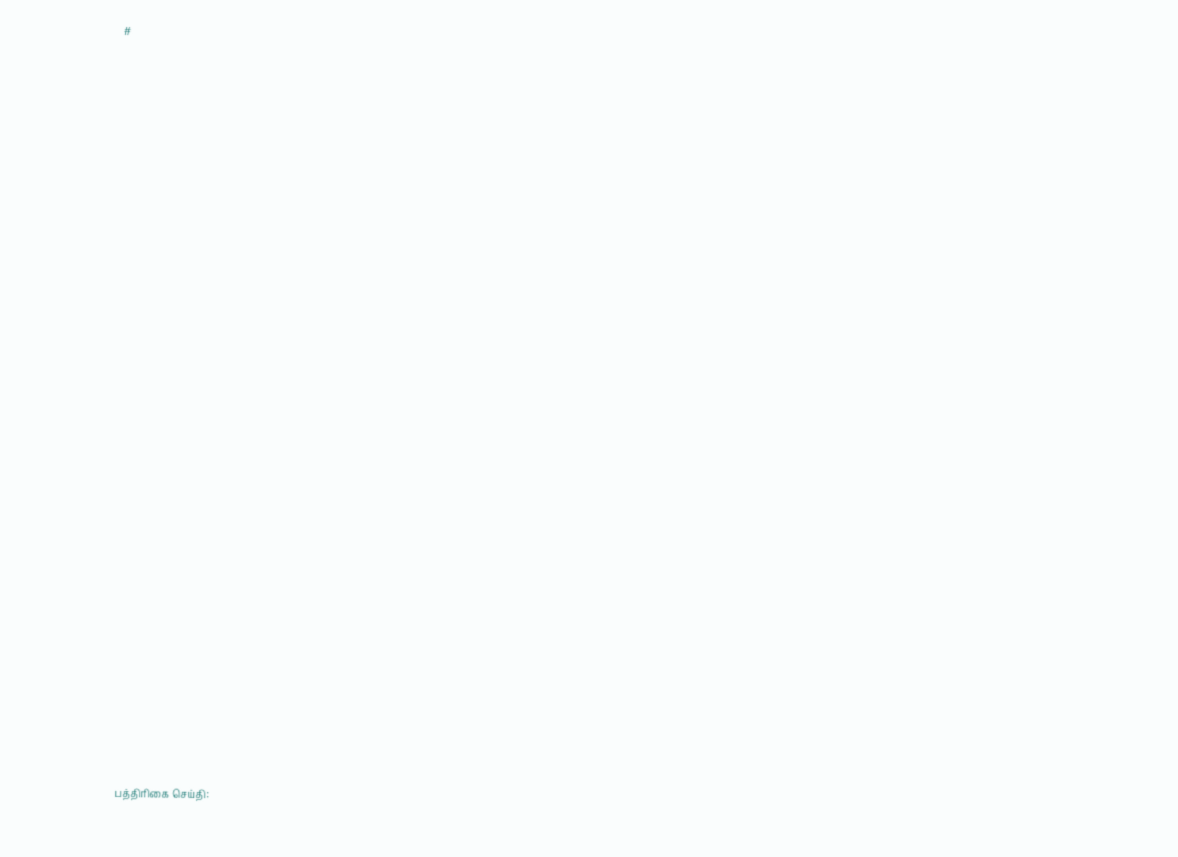#






























பத்திரிகை செய்தி: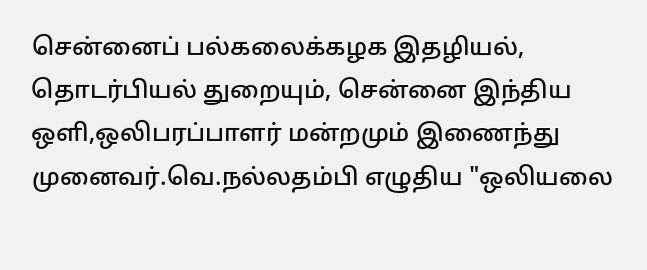சென்னைப் பல்கலைக்கழக இதழியல்,  தொடர்பியல் துறையும், சென்னை இந்திய ஒளி,ஒலிபரப்பாளர் மன்றமும் இணைந்து முனைவர்.வெ.நல்லதம்பி எழுதிய "ஒலியலை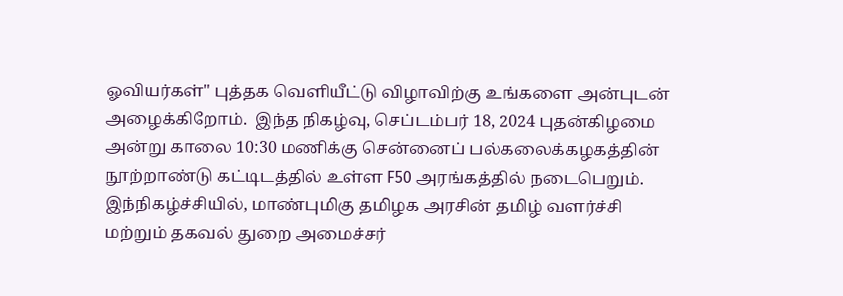ஓவியர்கள்" புத்தக வெளியீட்டு விழாவிற்கு உங்களை அன்புடன் அழைக்கிறோம்.  இந்த நிகழ்வு, செப்டம்பர் 18, 2024 புதன்கிழமை அன்று காலை 10:30 மணிக்கு சென்னைப் பல்கலைக்கழகத்தின் நூற்றாண்டு கட்டிடத்தில் உள்ள F50 அரங்கத்தில் நடைபெறும்.  இந்நிகழ்ச்சியில், மாண்புமிகு தமிழக அரசின் தமிழ் வளர்ச்சி மற்றும் தகவல் துறை அமைச்சர்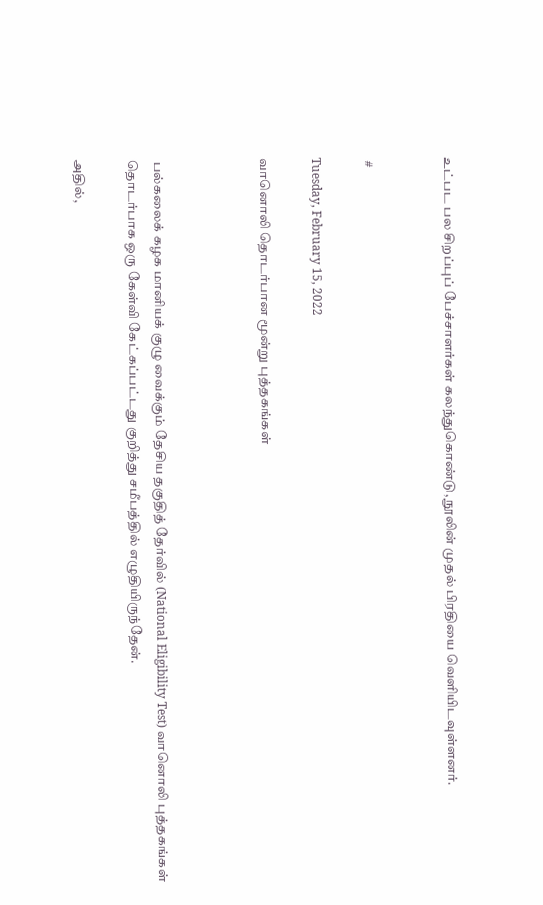உட்பட பல சிறப்புப் பேச்சாளர்கள் கலந்துகொண்டு, நூலின் முதல் பிரதியை வெளியிடவுள்ளனர்.


 #

Tuesday, February 15, 2022

வானொலி தொடர்பான மூன்று புத்தகங்கள்



 பல்கலைக் கழக மானியக் குழு வைக்கும் தேசிய தகுதித் தேர்வில் (National Eligibility Test) வானொலி புத்தகங்கள்  தொடர்பாக ஒரு கேள்வி கேட்கப்பட்டது குறித்து சமீபத்தில் எழுதியிருந்தேன்.

அதில்,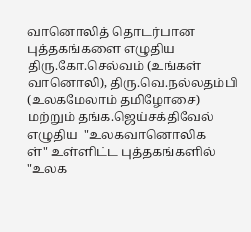வானொலித் தொடர்பான புத்தகங்களை எழுதிய திரு.கோ.செல்வம் (உங்கள் வானொலி), திரு.வெ.நல்லதம்பி (உலகமேலாம் தமிழோசை) மற்றும் தங்க.ஜெய்சக்திவேல் எழுதிய  "உலகவானொலிக
ள்" உள்ளிட்ட புத்தகங்களில் "உலக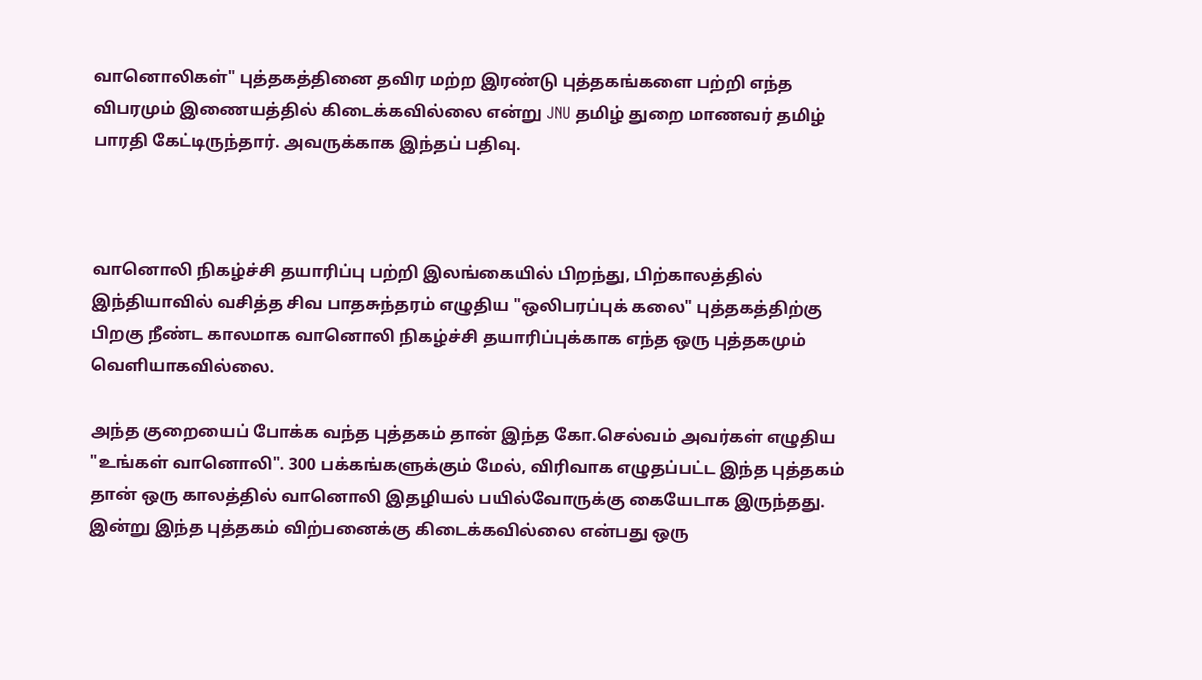வானொலிகள்" புத்தகத்தினை தவிர மற்ற இரண்டு புத்தகங்களை பற்றி எந்த விபரமும் இணையத்தில் கிடைக்கவில்லை என்று JNU தமிழ் துறை மாணவர் தமிழ் பாரதி கேட்டிருந்தார். அவருக்காக இந்தப் பதிவு.



வானொலி நிகழ்ச்சி தயாரிப்பு பற்றி இலங்கையில் பிறந்து, பிற்காலத்தில் இந்தியாவில் வசித்த சிவ பாதசுந்தரம் எழுதிய "ஒலிபரப்புக் கலை" புத்தகத்திற்கு பிறகு நீண்ட காலமாக வானொலி நிகழ்ச்சி தயாரிப்புக்காக எந்த ஒரு புத்தகமும் வெளியாகவில்லை.

அந்த குறையைப் போக்க வந்த புத்தகம் தான் இந்த கோ.செல்வம் அவர்கள் எழுதிய "உங்கள் வானொலி". 300 பக்கங்களுக்கும் மேல், விரிவாக எழுதப்பட்ட இந்த புத்தகம் தான் ஒரு காலத்தில் வானொலி இதழியல் பயில்வோருக்கு கையேடாக இருந்தது. இன்று இந்த புத்தகம் விற்பனைக்கு கிடைக்கவில்லை என்பது ஒரு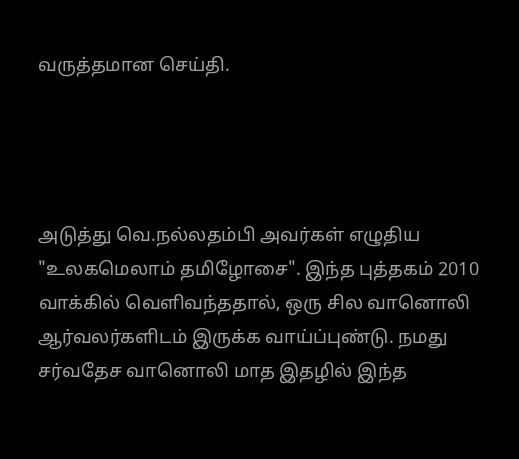வருத்தமான செய்தி.




அடுத்து வெ.நல்லதம்பி அவர்கள் எழுதிய "உலகமெலாம் தமிழோசை". இந்த புத்தகம் 2010 வாக்கில் வெளிவந்ததால், ஒரு சில வானொலி ஆர்வலர்களிடம் இருக்க வாய்ப்புண்டு. நமது சர்வதேச வானொலி மாத இதழில் இந்த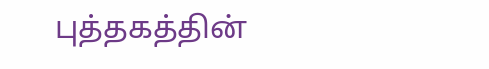புத்தகத்தின்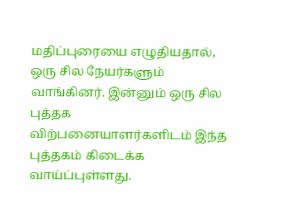மதிப்புரையை எழுதியதால், ஒரு சில நேயர்களும் வாங்கினர். இன்னும் ஒரு சில புத்தக விற்பனையாளர்களிடம் இந்த புத்தகம் கிடைக்க வாய்ப்புள்ளது.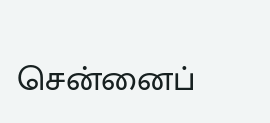சென்னைப்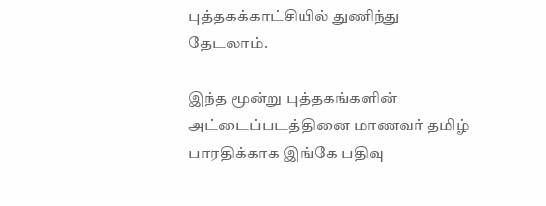புத்தகக்காட்சியில் துணிந்து தேடலாம்.

இந்த மூன்று புத்தகங்களின் அட்டைப்படத்தினை மாணவர் தமிழ் பாரதிக்காக இங்கே பதிவு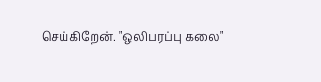செய்கிறேன். "ஒலிபரப்பு கலை"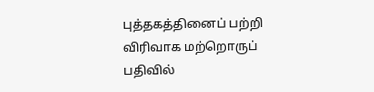புத்தகத்தினைப் பற்றி விரிவாக மற்றொருப் பதிவில்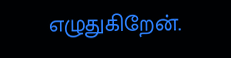எழுதுகிறேன்.